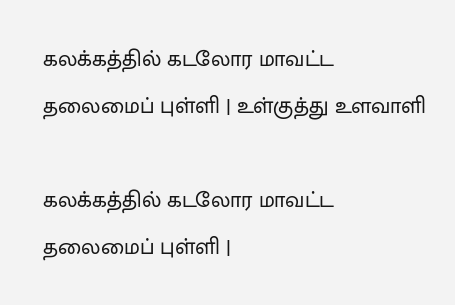கலக்கத்தில் கடலோர மாவட்ட தலைமைப் புள்ளி | உள்குத்து உளவாளி

கலக்கத்தில் கடலோர மாவட்ட தலைமைப் புள்ளி |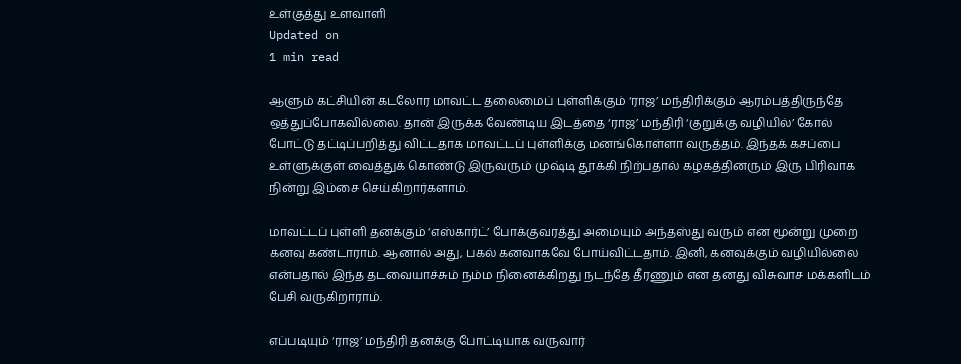உள்குத்து உளவாளி
Updated on
1 min read

ஆளும் கட்சியின் கடலோர மாவட்ட தலைமைப் புள்ளிக்கும் ‘ராஜ’ மந்திரிக்கும் ஆரம்பத்திருந்தே ஒத்துப்போகவில்லை. தான் இருக்க வேண்டிய இடத்தை ‘ராஜ’ மந்திரி ‘குறுக்கு வழியில்’ கோல் போட்டு தட்டிப்பறித்து விட்டதாக மாவட்டப் புள்ளிக்கு மனங்கொள்ளா வருத்தம். இந்தக் கசப்பை உள்ளுக்குள் வைத்துக் கொண்டு இருவரும் முஷ்டி தூக்கி நிற்பதால் கழகத்தினரும் இரு பிரிவாக நின்று இம்சை செய்கிறார்களாம்.

மாவட்டப் புள்ளி தனக்கும் ‘எஸ்கார்ட்’ போக்குவரத்து அமையும் அந்தஸ்து வரும் என மூன்று முறை கனவு கண்டாராம். ஆனால் அது, பகல் கனவாகவே போய்விட்டதாம். இனி, கனவுக்கும் வழியில்லை என்பதால் இந்த தடவையாச்சும் நம்ம நினைக்கிறது நடந்தே தீரணும் என தனது விசுவாச மக்களிடம் பேசி வருகிறாராம்.

எப்படியும் ‘ராஜ’ மந்திரி தனக்கு போட்டியாக வருவார்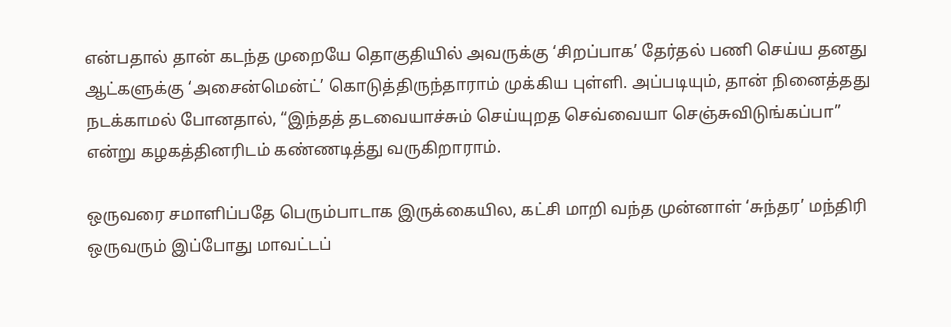என்பதால் தான் கடந்த முறையே தொகுதியில் அவருக்கு ‘சிறப்பாக’ தேர்தல் பணி செய்ய தனது ஆட்களுக்கு ‘அசைன்மென்ட்’ கொடுத்திருந்தாராம் முக்கிய புள்ளி. அப்படியும், தான் நினைத்தது நடக்காமல் போனதால், “இந்தத் தடவையாச்சும் செய்யுறத செவ்வையா செஞ்சுவிடுங்கப்பா” என்று கழகத்தினரிடம் கண்ணடித்து வருகிறாராம்.

ஒருவரை சமாளிப்பதே பெரும்பாடாக இருக்கையில, கட்சி மாறி வந்த முன்னாள் ‘சுந்தர’ மந்திரி ஒருவரும் இப்போது மாவட்டப்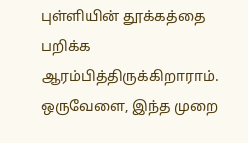புள்ளியின் தூக்கத்தை பறிக்க ஆரம்பித்திருக்கிறாராம். ஒருவேளை, இந்த முறை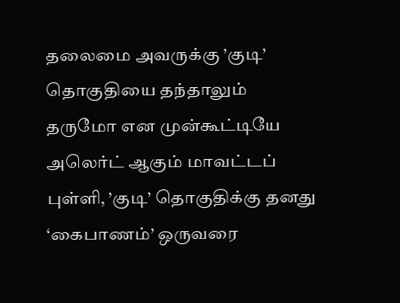தலைமை அவருக்கு ’குடி’ தொகுதியை தந்தாலும் தருமோ என முன்கூட்டியே அலெர்ட் ஆகும் மாவட்டப் புள்ளி, ’குடி’ தொகுதிக்கு தனது ‘கைபாணம்’ ஒருவரை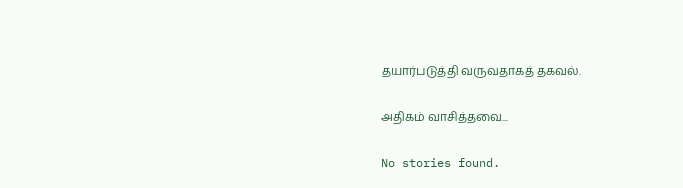தயார்படுத்தி வருவதாகத் தகவல்.

அதிகம் வாசித்தவை...

No stories found.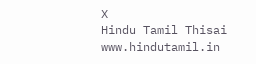X
Hindu Tamil Thisai
www.hindutamil.in